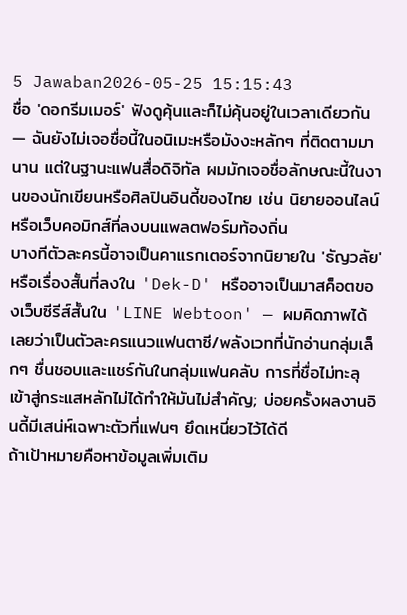5 Jawaban2026-05-25 15:15:43
ชื่อ 'ดอกรีมเมอร์' ฟังดูคุ้นและก็ไม่คุ้นอยู่ในเวลาเดียวกัน — ฉันยังไม่เจอชื่อนี้ในอนิเมะหรือมังงะหลักๆ ที่ติดตามมานาน แต่ในฐานะแฟนสื่อดิจิทัล ผมมักเจอชื่อลักษณะนี้ในงานของนักเขียนหรือศิลปินอินดี้ของไทย เช่น นิยายออนไลน์หรือเว็บคอมิกส์ที่ลงบนแพลตฟอร์มท้องถิ่น
บางทีตัวละครนี้อาจเป็นคาแรกเตอร์จากนิยายใน 'ธัญวลัย' หรือเรื่องสั้นที่ลงใน 'Dek-D' หรืออาจเป็นมาสค็อตของเว็บซีรีส์สั้นใน 'LINE Webtoon' — ผมคิดภาพได้เลยว่าเป็นตัวละครแนวแฟนตาซี/พลังเวทที่นักอ่านกลุ่มเล็กๆ ชื่นชอบและแชร์กันในกลุ่มแฟนคลับ การที่ชื่อไม่ทะลุเข้าสู่กระแสหลักไม่ได้ทำให้มันไม่สำคัญ; บ่อยครั้งผลงานอินดี้มีเสน่ห์เฉพาะตัวที่แฟนๆ ยึดเหนี่ยวไว้ได้ดี
ถ้าเป้าหมายคือหาข้อมูลเพิ่มเติม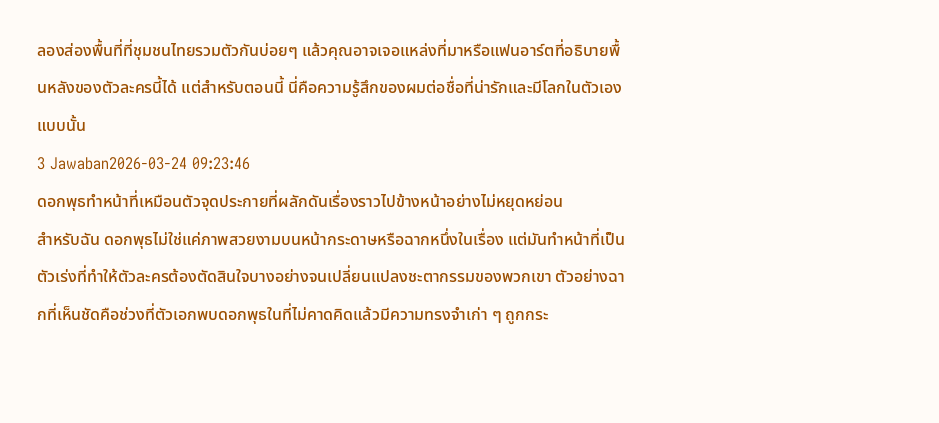ลองส่องพื้นที่ที่ชุมชนไทยรวมตัวกันบ่อยๆ แล้วคุณอาจเจอแหล่งที่มาหรือแฟนอาร์ตที่อธิบายพื้นหลังของตัวละครนี้ได้ แต่สำหรับตอนนี้ นี่คือความรู้สึกของผมต่อชื่อที่น่ารักและมีโลกในตัวเองแบบนั้น
3 Jawaban2026-03-24 09:23:46
ดอกพุธทำหน้าที่เหมือนตัวจุดประกายที่ผลักดันเรื่องราวไปข้างหน้าอย่างไม่หยุดหย่อน
สำหรับฉัน ดอกพุธไม่ใช่แค่ภาพสวยงามบนหน้ากระดาษหรือฉากหนึ่งในเรื่อง แต่มันทำหน้าที่เป็นตัวเร่งที่ทำให้ตัวละครต้องตัดสินใจบางอย่างจนเปลี่ยนแปลงชะตากรรมของพวกเขา ตัวอย่างฉากที่เห็นชัดคือช่วงที่ตัวเอกพบดอกพุธในที่ไม่คาดคิดแล้วมีความทรงจำเก่า ๆ ถูกกระ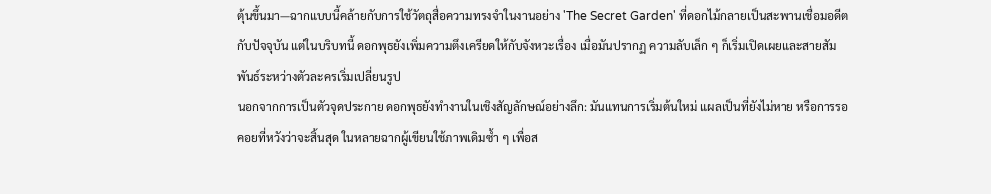ตุ้นขึ้นมา—ฉากแบบนี้คล้ายกับการใช้วัตถุสื่อความทรงจำในงานอย่าง 'The Secret Garden' ที่ดอกไม้กลายเป็นสะพานเชื่อมอดีตกับปัจจุบัน แต่ในบริบทนี้ ดอกพุธยังเพิ่มความตึงเครียดให้กับจังหวะเรื่อง เมื่อมันปรากฏ ความลับเล็ก ๆ ก็เริ่มเปิดเผยและสายสัมพันธ์ระหว่างตัวละครเริ่มเปลี่ยนรูป
นอกจากการเป็นตัวจุดประกาย ดอกพุธยังทำงานในเชิงสัญลักษณ์อย่างลึก: มันแทนการเริ่มต้นใหม่ แผลเป็นที่ยังไม่หาย หรือการรอคอยที่หวังว่าจะสิ้นสุด ในหลายฉากผู้เขียนใช้ภาพเดิมซ้ำ ๆ เพื่อส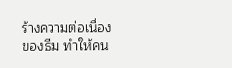ร้างความต่อเนื่องของธีม ทำให้คน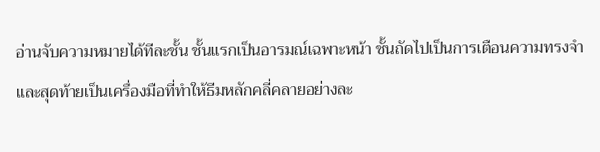อ่านจับความหมายได้ทีละชั้น ชั้นแรกเป็นอารมณ์เฉพาะหน้า ชั้นถัดไปเป็นการเตือนความทรงจำ และสุดท้ายเป็นเครื่องมือที่ทำให้ธีมหลักคลี่คลายอย่างละ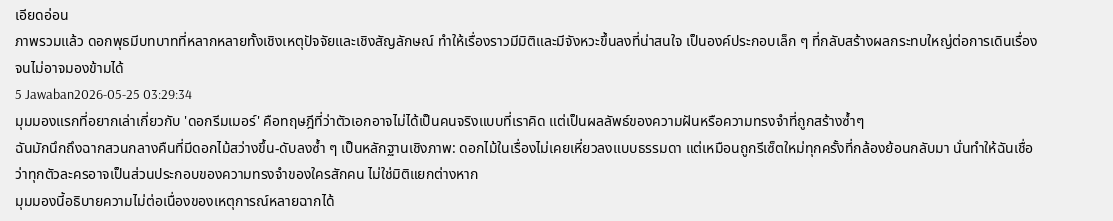เอียดอ่อน
ภาพรวมแล้ว ดอกพุธมีบทบาทที่หลากหลายทั้งเชิงเหตุปัจจัยและเชิงสัญลักษณ์ ทำให้เรื่องราวมีมิติและมีจังหวะขึ้นลงที่น่าสนใจ เป็นองค์ประกอบเล็ก ๆ ที่กลับสร้างผลกระทบใหญ่ต่อการเดินเรื่องจนไม่อาจมองข้ามได้
5 Jawaban2026-05-25 03:29:34
มุมมองแรกที่อยากเล่าเกี่ยวกับ 'ดอกรีมเมอร์' คือทฤษฎีที่ว่าตัวเอกอาจไม่ได้เป็นคนจริงแบบที่เราคิด แต่เป็นผลลัพธ์ของความฝันหรือความทรงจำที่ถูกสร้างซ้ำๆ
ฉันมักนึกถึงฉากสวนกลางคืนที่มีดอกไม้สว่างขึ้น-ดับลงซ้ำ ๆ เป็นหลักฐานเชิงภาพ: ดอกไม้ในเรื่องไม่เคยเหี่ยวลงแบบธรรมดา แต่เหมือนถูกรีเซ็ตใหม่ทุกครั้งที่กล้องย้อนกลับมา นั่นทำให้ฉันเชื่อว่าทุกตัวละครอาจเป็นส่วนประกอบของความทรงจำของใครสักคน ไม่ใช่มิติแยกต่างหาก
มุมมองนี้อธิบายความไม่ต่อเนื่องของเหตุการณ์หลายฉากได้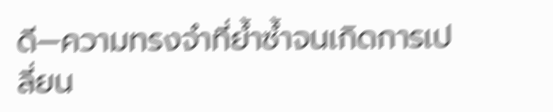ดี—ความทรงจำที่ย้ำซ้ำจนเกิดการเปลี่ยน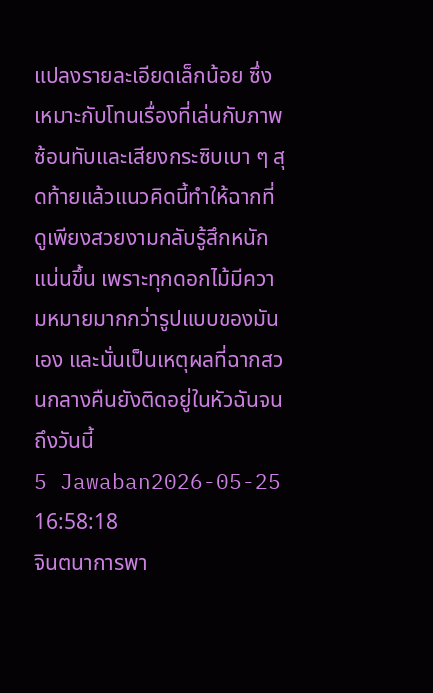แปลงรายละเอียดเล็กน้อย ซึ่งเหมาะกับโทนเรื่องที่เล่นกับภาพซ้อนทับและเสียงกระซิบเบา ๆ สุดท้ายแล้วแนวคิดนี้ทำให้ฉากที่ดูเพียงสวยงามกลับรู้สึกหนักแน่นขึ้น เพราะทุกดอกไม้มีความหมายมากกว่ารูปแบบของมันเอง และนั่นเป็นเหตุผลที่ฉากสวนกลางคืนยังติดอยู่ในหัวฉันจนถึงวันนี้
5 Jawaban2026-05-25 16:58:18
จินตนาการพา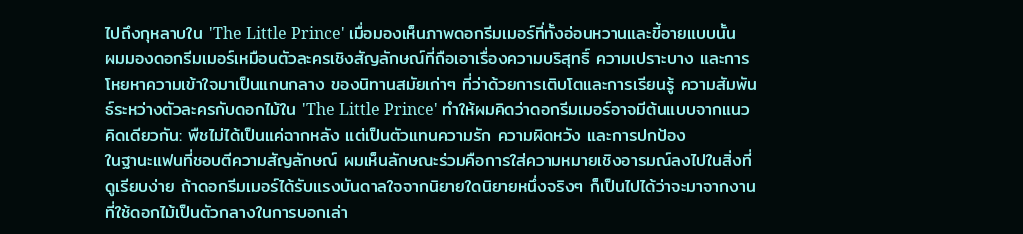ไปถึงกุหลาบใน 'The Little Prince' เมื่อมองเห็นภาพดอกรีมเมอร์ที่ทั้งอ่อนหวานและขี้อายแบบนั้น
ผมมองดอกรีมเมอร์เหมือนตัวละครเชิงสัญลักษณ์ที่ถือเอาเรื่องความบริสุทธิ์ ความเปราะบาง และการโหยหาความเข้าใจมาเป็นแกนกลาง ของนิทานสมัยเก่าๆ ที่ว่าด้วยการเติบโตและการเรียนรู้ ความสัมพันธ์ระหว่างตัวละครกับดอกไม้ใน 'The Little Prince' ทำให้ผมคิดว่าดอกรีมเมอร์อาจมีต้นแบบจากแนวคิดเดียวกัน: พืชไม่ได้เป็นแค่ฉากหลัง แต่เป็นตัวแทนความรัก ความผิดหวัง และการปกป้อง
ในฐานะแฟนที่ชอบตีความสัญลักษณ์ ผมเห็นลักษณะร่วมคือการใส่ความหมายเชิงอารมณ์ลงไปในสิ่งที่ดูเรียบง่าย ถ้าดอกรีมเมอร์ได้รับแรงบันดาลใจจากนิยายใดนิยายหนึ่งจริงๆ ก็เป็นไปได้ว่าจะมาจากงานที่ใช้ดอกไม้เป็นตัวกลางในการบอกเล่า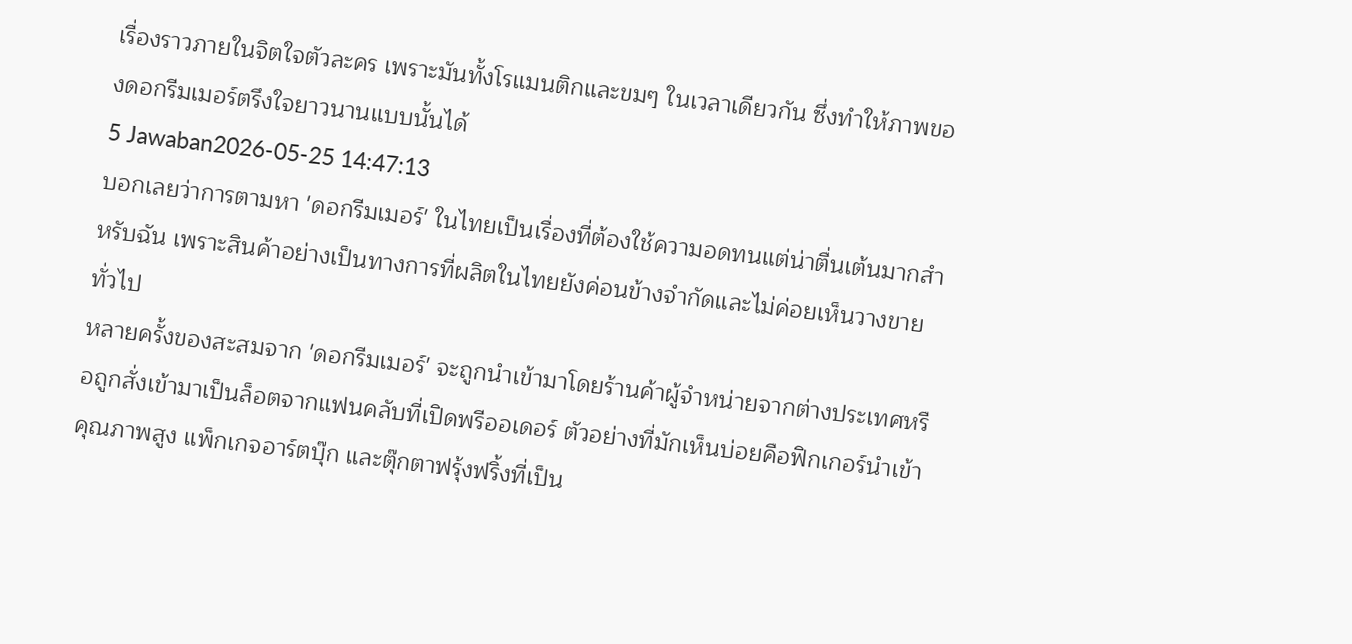เรื่องราวภายในจิตใจตัวละคร เพราะมันทั้งโรแมนติกและขมๆ ในเวลาเดียวกัน ซึ่งทำให้ภาพของดอกรีมเมอร์ตรึงใจยาวนานแบบนั้นได้
5 Jawaban2026-05-25 14:47:13
บอกเลยว่าการตามหา 'ดอกรีมเมอร์' ในไทยเป็นเรื่องที่ต้องใช้ความอดทนแต่น่าตื่นเต้นมากสำหรับฉัน เพราะสินค้าอย่างเป็นทางการที่ผลิตในไทยยังค่อนข้างจำกัดและไม่ค่อยเห็นวางขายทั่วไป
หลายครั้งของสะสมจาก 'ดอกรีมเมอร์' จะถูกนำเข้ามาโดยร้านค้าผู้จำหน่ายจากต่างประเทศหรือถูกสั่งเข้ามาเป็นล็อตจากแฟนคลับที่เปิดพรีออเดอร์ ตัวอย่างที่มักเห็นบ่อยคือฟิกเกอร์นำเข้าคุณภาพสูง แพ็กเกจอาร์ตบุ๊ก และตุ๊กตาฟรุ้งฟริ้งที่เป็น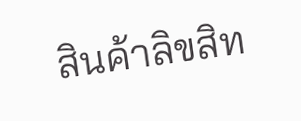สินค้าลิขสิท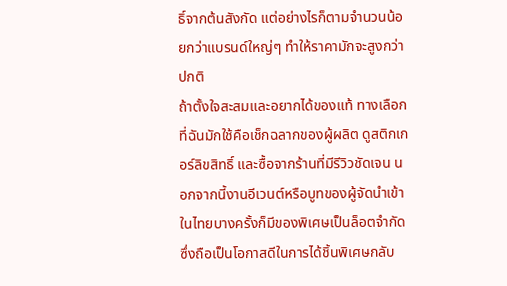ธิ์จากต้นสังกัด แต่อย่างไรก็ตามจำนวนน้อยกว่าแบรนด์ใหญ่ๆ ทำให้ราคามักจะสูงกว่าปกติ
ถ้าตั้งใจสะสมและอยากได้ของแท้ ทางเลือกที่ฉันมักใช้คือเช็กฉลากของผู้ผลิต ดูสติกเกอร์ลิขสิทธิ์ และซื้อจากร้านที่มีรีวิวชัดเจน นอกจากนี้งานอีเวนต์หรือบูทของผู้จัดนำเข้าในไทยบางครั้งก็มีของพิเศษเป็นล็อตจำกัด ซึ่งถือเป็นโอกาสดีในการได้ชิ้นพิเศษกลับ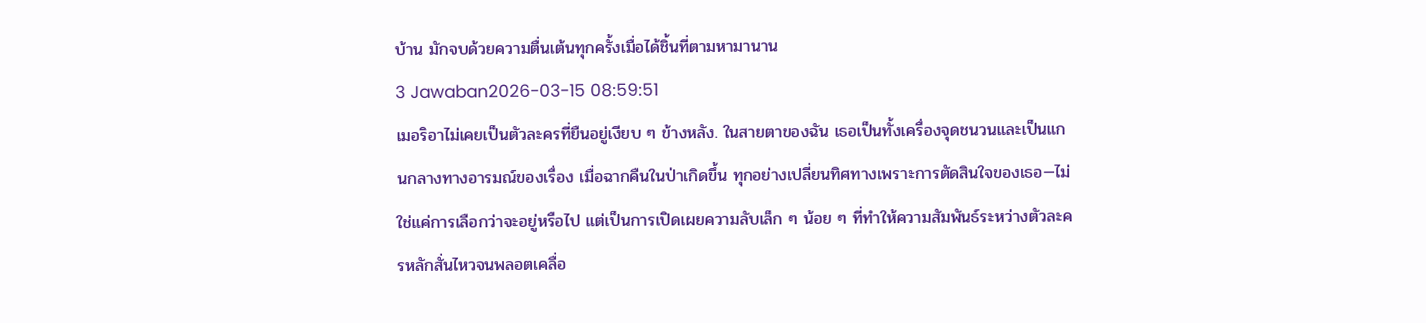บ้าน มักจบด้วยความตื่นเต้นทุกครั้งเมื่อได้ชิ้นที่ตามหามานาน
3 Jawaban2026-03-15 08:59:51
เมอริอาไม่เคยเป็นตัวละครที่ยืนอยู่เงียบ ๆ ข้างหลัง. ในสายตาของฉัน เธอเป็นทั้งเครื่องจุดชนวนและเป็นแกนกลางทางอารมณ์ของเรื่อง เมื่อฉากคืนในป่าเกิดขึ้น ทุกอย่างเปลี่ยนทิศทางเพราะการตัดสินใจของเธอ—ไม่ใช่แค่การเลือกว่าจะอยู่หรือไป แต่เป็นการเปิดเผยความลับเล็ก ๆ น้อย ๆ ที่ทำให้ความสัมพันธ์ระหว่างตัวละครหลักสั่นไหวจนพลอตเคลื่อ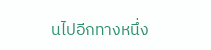นไปอีกทางหนึ่ง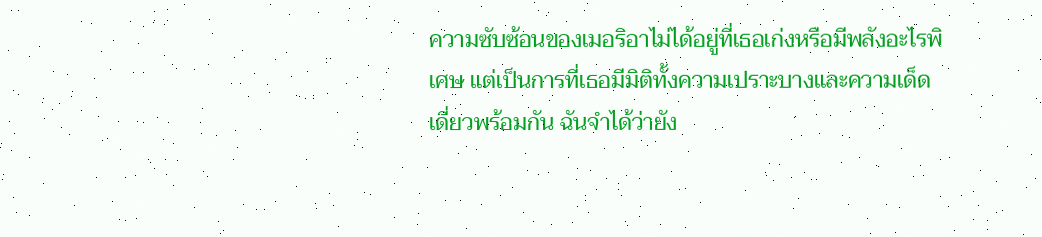ความซับซ้อนของเมอริอาไม่ได้อยู่ที่เธอเก่งหรือมีพลังอะไรพิเศษ แต่เป็นการที่เธอมีมิติทั้งความเปราะบางและความเด็ดเดี่ยวพร้อมกัน ฉันจำได้ว่ายัง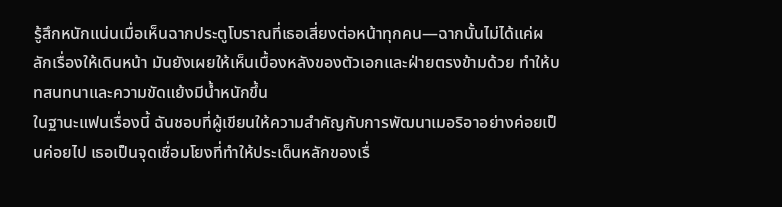รู้สึกหนักแน่นเมื่อเห็นฉากประตูโบราณที่เธอเสี่ยงต่อหน้าทุกคน—ฉากนั้นไม่ได้แค่ผลักเรื่องให้เดินหน้า มันยังเผยให้เห็นเบื้องหลังของตัวเอกและฝ่ายตรงข้ามด้วย ทำให้บทสนทนาและความขัดแย้งมีน้ำหนักขึ้น
ในฐานะแฟนเรื่องนี้ ฉันชอบที่ผู้เขียนให้ความสำคัญกับการพัฒนาเมอริอาอย่างค่อยเป็นค่อยไป เธอเป็นจุดเชื่อมโยงที่ทำให้ประเด็นหลักของเรื่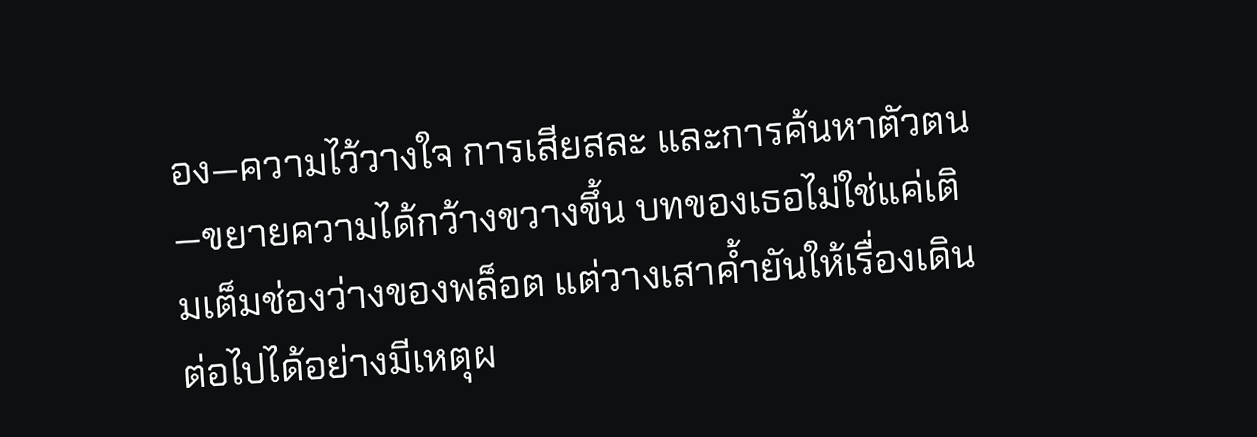อง—ความไว้วางใจ การเสียสละ และการค้นหาตัวตน—ขยายความได้กว้างขวางขึ้น บทของเธอไม่ใช่แค่เติมเต็มช่องว่างของพล็อต แต่วางเสาค้ำยันให้เรื่องเดินต่อไปได้อย่างมีเหตุผ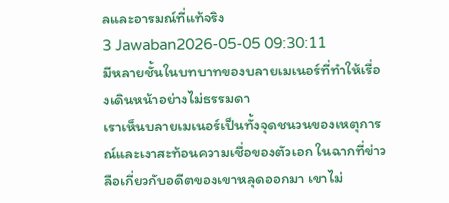ลและอารมณ์ที่แท้จริง
3 Jawaban2026-05-05 09:30:11
มีหลายชั้นในบทบาทของบลายเมเนอร์ที่ทำให้เรื่องเดินหน้าอย่างไม่ธรรมดา
เราเห็นบลายเมเนอร์เป็นทั้งจุดชนวนของเหตุการณ์และเงาสะท้อนความเชื่อของตัวเอก ในฉากที่ข่าวลือเกี่ยวกับอดีตของเขาหลุดออกมา เขาไม่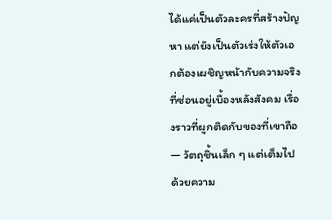ได้แค่เป็นตัวละครที่สร้างปัญหา แต่ยังเป็นตัวเร่งให้ตัวเอกต้องเผชิญหน้ากับความจริงที่ซ่อนอยู่เบื้องหลังสังคม เรื่องราวที่ผูกติดกับของที่เขาถือ — วัตถุชิ้นเล็ก ๆ แต่เต็มไปด้วยความ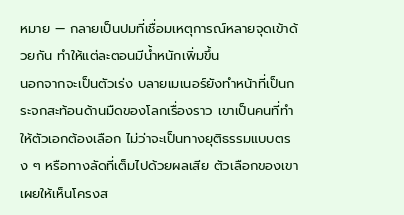หมาย — กลายเป็นปมที่เชื่อมเหตุการณ์หลายจุดเข้าด้วยกัน ทำให้แต่ละตอนมีน้ำหนักเพิ่มขึ้น
นอกจากจะเป็นตัวเร่ง บลายเมเนอร์ยังทำหน้าที่เป็นกระจกสะท้อนด้านมืดของโลกเรื่องราว เขาเป็นคนที่ทำให้ตัวเอกต้องเลือก ไม่ว่าจะเป็นทางยุติธรรมแบบตรง ๆ หรือทางลัดที่เต็มไปด้วยผลเสีย ตัวเลือกของเขาเผยให้เห็นโครงส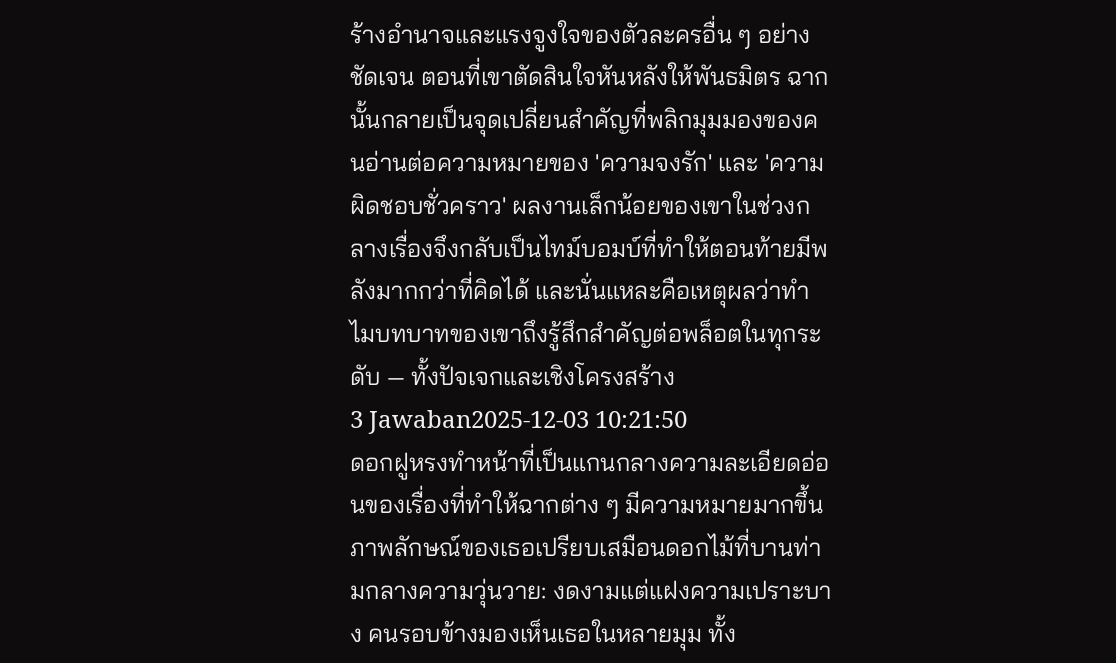ร้างอำนาจและแรงจูงใจของตัวละครอื่น ๆ อย่างชัดเจน ตอนที่เขาตัดสินใจหันหลังให้พันธมิตร ฉากนั้นกลายเป็นจุดเปลี่ยนสำคัญที่พลิกมุมมองของคนอ่านต่อความหมายของ 'ความจงรัก' และ 'ความผิดชอบชั่วคราว' ผลงานเล็กน้อยของเขาในช่วงกลางเรื่องจึงกลับเป็นไทม์บอมบ์ที่ทำให้ตอนท้ายมีพลังมากกว่าที่คิดได้ และนั่นแหละคือเหตุผลว่าทำไมบทบาทของเขาถึงรู้สึกสำคัญต่อพล็อตในทุกระดับ — ทั้งปัจเจกและเชิงโครงสร้าง
3 Jawaban2025-12-03 10:21:50
ดอกฝูหรงทำหน้าที่เป็นแกนกลางความละเอียดอ่อนของเรื่องที่ทำให้ฉากต่าง ๆ มีความหมายมากขึ้น
ภาพลักษณ์ของเธอเปรียบเสมือนดอกไม้ที่บานท่ามกลางความวุ่นวาย: งดงามแต่แฝงความเปราะบาง คนรอบข้างมองเห็นเธอในหลายมุม ทั้ง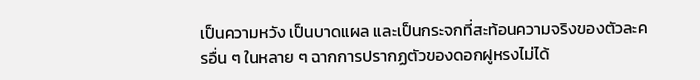เป็นความหวัง เป็นบาดแผล และเป็นกระจกที่สะท้อนความจริงของตัวละครอื่น ๆ ในหลาย ๆ ฉากการปรากฏตัวของดอกฝูหรงไม่ได้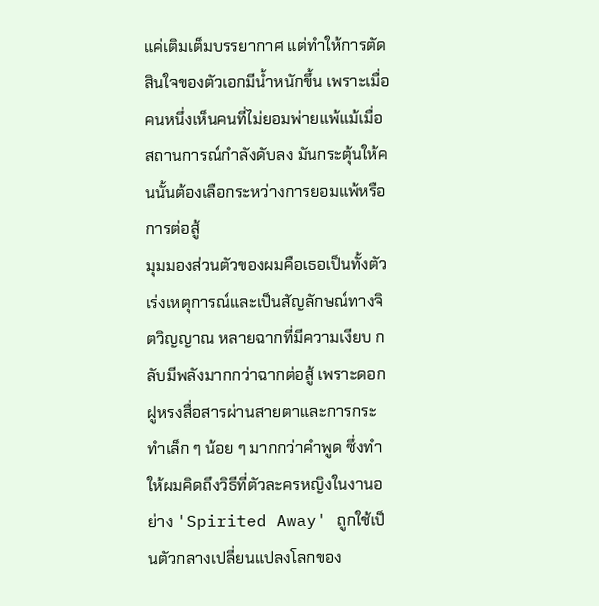แค่เติมเต็มบรรยากาศ แต่ทำให้การตัดสินใจของตัวเอกมีน้ำหนักขึ้น เพราะเมื่อคนหนึ่งเห็นคนที่ไม่ยอมพ่ายแพ้แม้เมื่อสถานการณ์กำลังดับลง มันกระตุ้นให้คนนั้นต้องเลือกระหว่างการยอมแพ้หรือการต่อสู้
มุมมองส่วนตัวของผมคือเธอเป็นทั้งตัวเร่งเหตุการณ์และเป็นสัญลักษณ์ทางจิตวิญญาณ หลายฉากที่มีความเงียบ กลับมีพลังมากกว่าฉากต่อสู้ เพราะดอกฝูหรงสื่อสารผ่านสายตาและการกระทำเล็ก ๆ น้อย ๆ มากกว่าคำพูด ซึ่งทำให้ผมคิดถึงวิธีที่ตัวละครหญิงในงานอย่าง 'Spirited Away' ถูกใช้เป็นตัวกลางเปลี่ยนแปลงโลกของ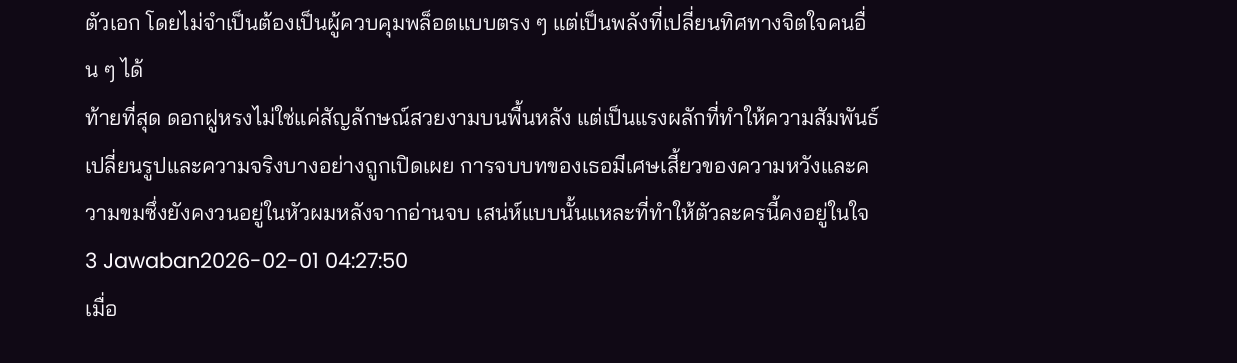ตัวเอก โดยไม่จำเป็นต้องเป็นผู้ควบคุมพล็อตแบบตรง ๆ แต่เป็นพลังที่เปลี่ยนทิศทางจิตใจคนอื่น ๆ ได้
ท้ายที่สุด ดอกฝูหรงไม่ใช่แค่สัญลักษณ์สวยงามบนพื้นหลัง แต่เป็นแรงผลักที่ทำให้ความสัมพันธ์เปลี่ยนรูปและความจริงบางอย่างถูกเปิดเผย การจบบทของเธอมีเศษเสี้ยวของความหวังและความขมซึ่งยังคงวนอยู่ในหัวผมหลังจากอ่านจบ เสน่ห์แบบนั้นแหละที่ทำให้ตัวละครนี้คงอยู่ในใจ
3 Jawaban2026-02-01 04:27:50
เมื่อ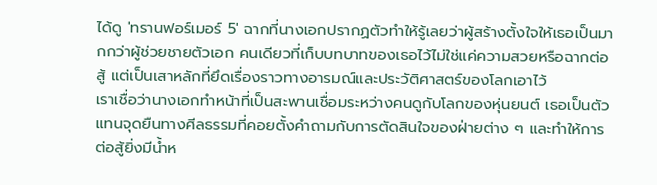ได้ดู 'ทรานฟอร์เมอร์ 5' ฉากที่นางเอกปรากฏตัวทำให้รู้เลยว่าผู้สร้างตั้งใจให้เธอเป็นมากกว่าผู้ช่วยชายตัวเอก คนเดียวที่เก็บบทบาทของเธอไว้ไม่ใช่แค่ความสวยหรือฉากต่อสู้ แต่เป็นเสาหลักที่ยึดเรื่องราวทางอารมณ์และประวัติศาสตร์ของโลกเอาไว้
เราเชื่อว่านางเอกทำหน้าที่เป็นสะพานเชื่อมระหว่างคนดูกับโลกของหุ่นยนต์ เธอเป็นตัวแทนจุดยืนทางศีลธรรมที่คอยตั้งคำถามกับการตัดสินใจของฝ่ายต่าง ๆ และทำให้การต่อสู้ยิ่งมีน้ำห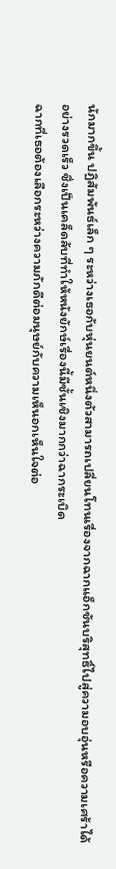นักมากขึ้น ปฏิสัมพันธ์เล็ก ๆ ระหว่างเธอกับหุ่นยนต์หนึ่งตัวสามารถเปลี่ยนโทนเรื่องจากฉากแอ็กชันบริสุทธิ์ไปสู่ความอบอุ่นหรือความเศร้าได้อย่างรวดเร็ว ซึ่งเป็นเคล็ดลับที่ทำให้หนังยักษ์เรื่องนี้มีชั้นเชิงมากกว่าฉากระเบิด
ฉากที่เธอต้องเลือกระหว่างความภักดีต่อมนุษย์กับความเห็นอกเห็นใจต่อ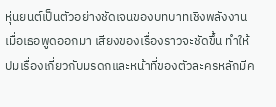หุ่นยนต์เป็นตัวอย่างชัดเจนของบทบาทเชิงพลังงาน เมื่อเธอพูดออกมา เสียงของเรื่องราวจะชัดขึ้น ทำให้ปมเรื่องเกี่ยวกับมรดกและหน้าที่ของตัวละครหลักมีค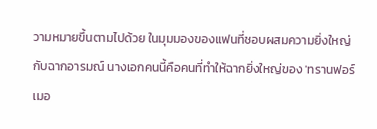วามหมายขึ้นตามไปด้วย ในมุมมองของแฟนที่ชอบผสมความยิ่งใหญ่กับฉากอารมณ์ นางเอกคนนี้คือคนที่ทำให้ฉากยิ่งใหญ่ของ 'ทรานฟอร์เมอ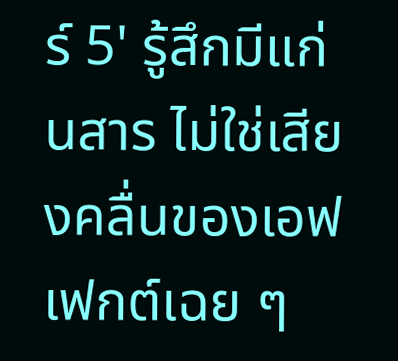ร์ 5' รู้สึกมีแก่นสาร ไม่ใช่เสียงคลื่นของเอฟเฟกต์เฉย ๆ